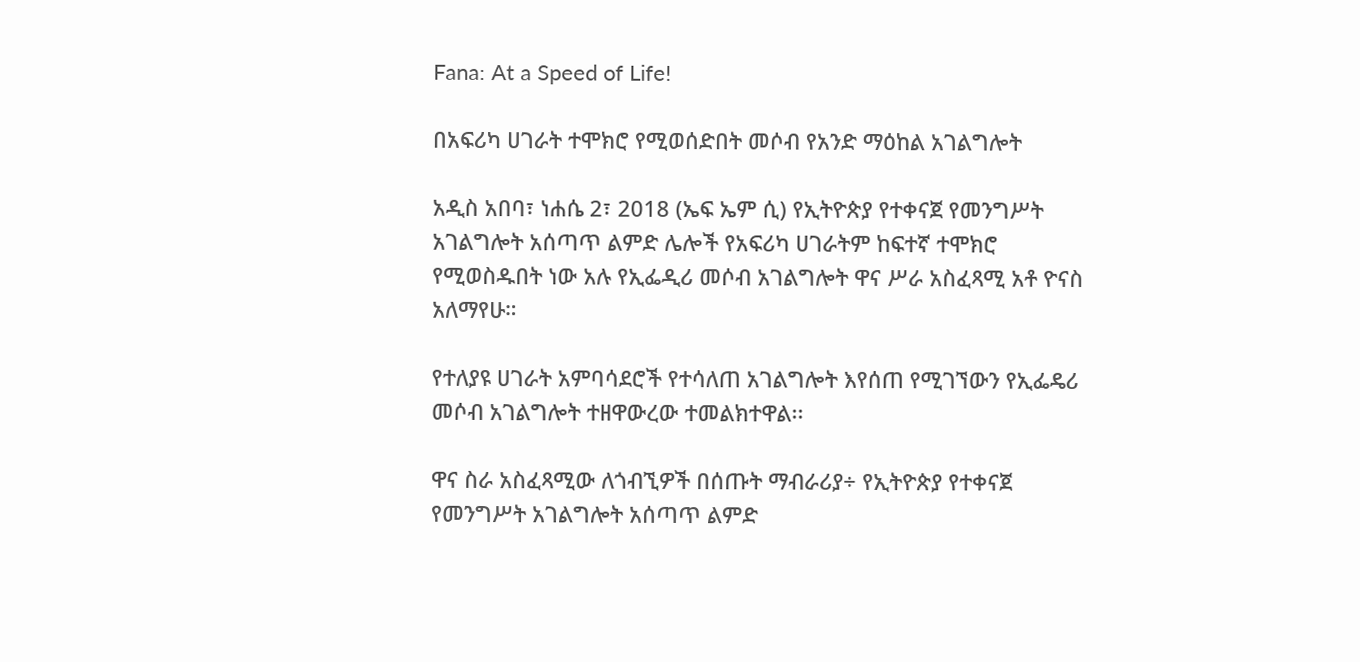Fana: At a Speed of Life!

በአፍሪካ ሀገራት ተሞክሮ የሚወሰድበት መሶብ የአንድ ማዕከል አገልግሎት

አዲስ አበባ፣ ነሐሴ 2፣ 2018 (ኤፍ ኤም ሲ) የኢትዮጵያ የተቀናጀ የመንግሥት አገልግሎት አሰጣጥ ልምድ ሌሎች የአፍሪካ ሀገራትም ከፍተኛ ተሞክሮ የሚወስዱበት ነው አሉ የኢፌዲሪ መሶብ አገልግሎት ዋና ሥራ አስፈጻሚ አቶ ዮናስ አለማየሁ።

የተለያዩ ሀገራት አምባሳደሮች የተሳለጠ አገልግሎት እየሰጠ የሚገኘውን የኢፌዴሪ መሶብ አገልግሎት ተዘዋውረው ተመልክተዋል፡፡

ዋና ስራ አስፈጻሚው ለጎብኚዎች በሰጡት ማብራሪያ÷ የኢትዮጵያ የተቀናጀ የመንግሥት አገልግሎት አሰጣጥ ልምድ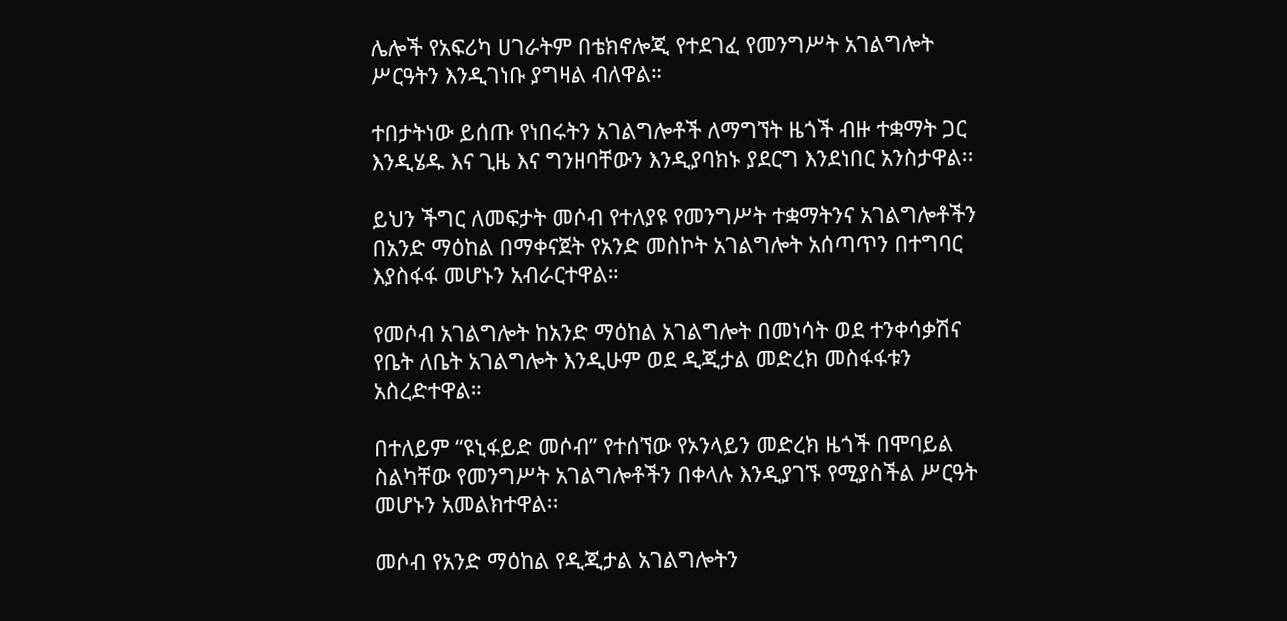ሌሎች የአፍሪካ ሀገራትም በቴክኖሎጂ የተደገፈ የመንግሥት አገልግሎት ሥርዓትን እንዲገነቡ ያግዛል ብለዋል።

ተበታትነው ይሰጡ የነበሩትን አገልግሎቶች ለማግኘት ዜጎች ብዙ ተቋማት ጋር እንዲሄዱ እና ጊዜ እና ግንዘባቸውን እንዲያባክኑ ያደርግ እንደነበር አንስታዋል፡፡

ይህን ችግር ለመፍታት መሶብ የተለያዩ የመንግሥት ተቋማትንና አገልግሎቶችን በአንድ ማዕከል በማቀናጀት የአንድ መስኮት አገልግሎት አሰጣጥን በተግባር እያስፋፋ መሆኑን አብራርተዋል።

የመሶብ አገልግሎት ከአንድ ማዕከል አገልግሎት በመነሳት ወደ ተንቀሳቃሽና የቤት ለቤት አገልግሎት እንዲሁም ወደ ዲጂታል መድረክ መስፋፋቱን አስረድተዋል።

በተለይም “ዩኒፋይድ መሶብ” የተሰኘው የኦንላይን መድረክ ዜጎች በሞባይል ስልካቸው የመንግሥት አገልግሎቶችን በቀላሉ እንዲያገኙ የሚያስችል ሥርዓት መሆኑን አመልክተዋል፡፡

መሶብ የአንድ ማዕከል የዲጂታል አገልግሎትን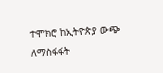ተሞክሮ ከኢትዮጵያ ውጭ ለማስፋፋት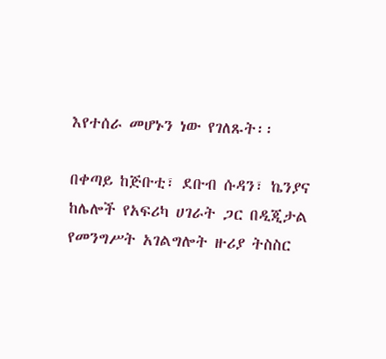እየተሰራ መሆኑን ነው የገለጹት፡፡

በቀጣይ ከጅቡቲ፣ ደቡብ ሱዳን፣ ኬንያና ከሌሎች የአፍሪካ ሀገራት ጋር በዲጂታል የመንግሥት አገልግሎት ዙሪያ ትስስር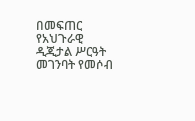በመፍጠር የአህጉራዊ ዲጂታል ሥርዓት መገንባት የመሶብ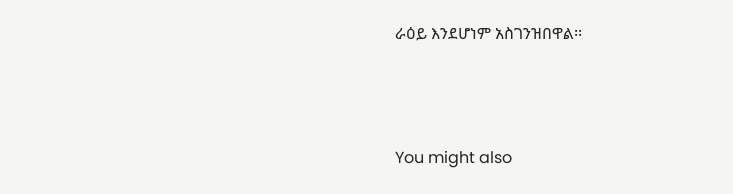ራዕይ እንደሆነም አስገንዝበዋል፡፡



You might also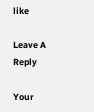like

Leave A Reply

Your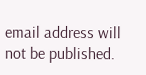email address will not be published.